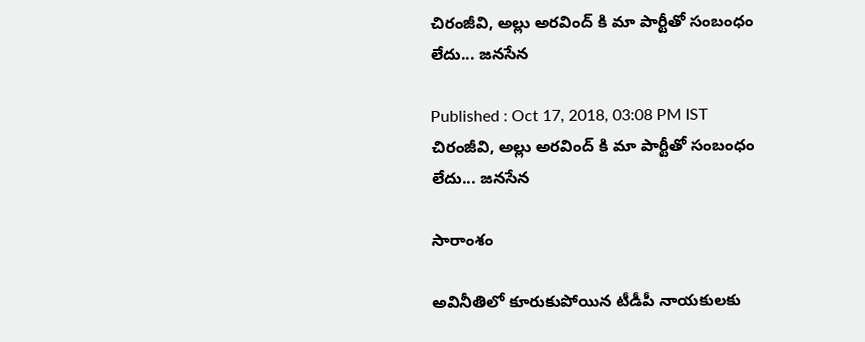చిరంజీవి, అల్లు అరవింద్ కి మా పార్టీతో సంబంధం లేదు... జనసేన

Published : Oct 17, 2018, 03:08 PM IST
చిరంజీవి, అల్లు అరవింద్ కి మా పార్టీతో సంబంధం లేదు... జనసేన

సారాంశం

అవినీతిలో కూరుకుపోయిన టీడీపీ నాయకులకు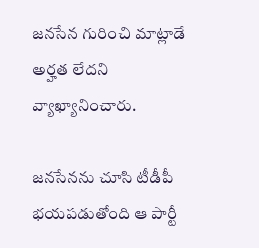జనసేన గురించి మాట్లాడే అర్హత లేదని వ్యాఖ్యానించారు.

జనసేనను చూసి టీడీపీ భయపడుతోంది ఆ పార్టీ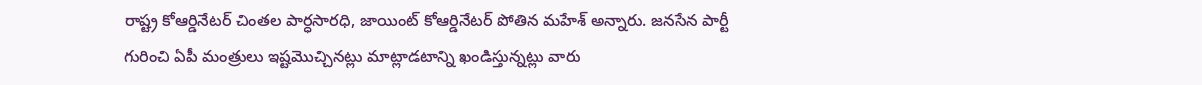రాష్ట్ర కోఆర్డినేటర్‌ చింతల పార్ధసారధి, జాయింట్‌ కోఆర్డినేటర్‌ పోతిన మహేశ్‌ అన్నారు. జనసేన పార్టీ గురించి ఏపీ మంత్రులు ఇష్టమొచ్చినట్లు మాట్లాడటాన్ని ఖండిస్తున్నట్లు వారు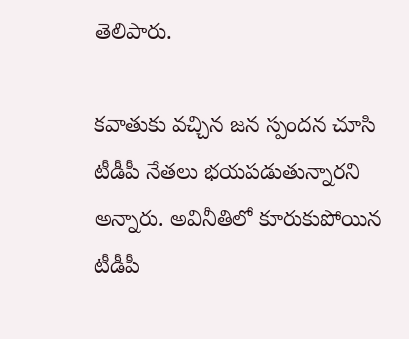తెలిపారు.

కవాతుకు వచ్చిన జన స్పందన చూసి టీడీపీ నేతలు భయపడుతున్నారని అన్నారు. అవినీతిలో కూరుకుపోయిన టీడీపీ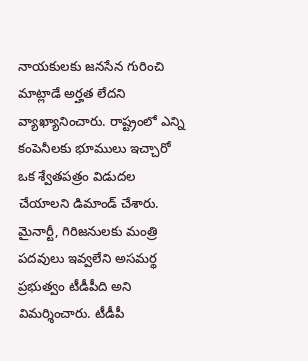నాయకులకు జనసేన గురించి మాట్లాడే అర్హత లేదని వ్యాఖ్యానించారు. రాష్ట్రంలో ఎన్ని కంపెనీలకు భూములు ఇచ్చారో ఒక శ్వేతపత్రం విడుదల చేయాలని డిమాండ్‌ చేశారు. మైనార్టీ, గిరిజనులకు మంత్రి పదవులు ఇ‍వ్వలేని అసమర్థ ప్రభుత్వం టీడీపీది అని విమర్శించారు. టీడీపీ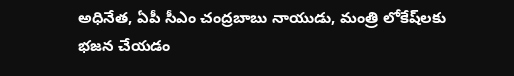అధినేత, ఏపీ సీఎం చంద్రబాబు నాయుడు, మంత్రి లోకేష్‌లకు భజన చేయడం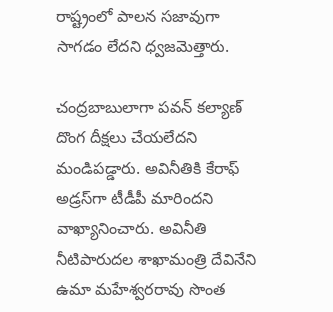రాష్ట్రంలో పాలన సజావుగా సాగడం లేదని ధ్వజమెత్తారు.

చంద్రబాబులాగా పవన్‌ కల్యాణ్‌ దొంగ దీక్షలు చేయలేదని మండిపడ్డారు. అవినీతికి కేరాఫ్‌ అడ్రస్‌గా టీడీపీ మారిందని వాఖ్యానించారు. అవినీతి నీటిపారుదల శాఖామంత్రి దేవినేని   ఉమా మహేశ్వరరావు సొంత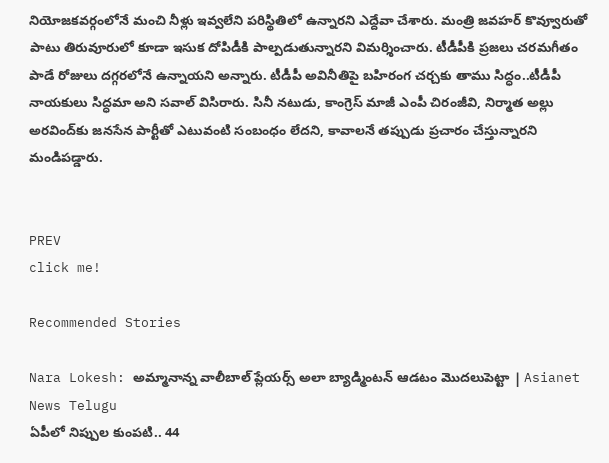నియోజకవర్గంలోనే మంచి నీళ్లు ఇ‍వ్వలేని పరిస్థితిలో ఉన్నారని ఎద్దేవా చేశారు. మంత్రి జవహర్‌ కొవ్వూరుతో పాటు తిరువూరులో కూడా ఇసుక దోపిడీకి పాల్పడుతున్నారని విమర్శించారు. టీడీపీకి ప్రజలు చరమగీతం పాడే రోజులు దగ్గరలోనే ఉన్నాయని అన్నారు. టీడీపీ అవినీతిపై బహిరంగ చర్చకు తాము సిద్ధం..టీడీపీ నాయకులు సిద్ధమా అని సవాల్‌ విసిరారు. సినీ నటుడు, కాంగ్రెస్‌ మాజీ ఎంపీ చిరంజీవి, నిర్మాత అల్లు అరవింద్‌కు జనసేన పార్టీతో ఎటువంటి సంబంధం లేదని, కావాలనే తప్పుడు ప్రచారం చేస్తున్నారని మండిపడ్డారు.


PREV
click me!

Recommended Stories

Nara Lokesh: అమ్మానాన్న వాలీబాల్ ప్లేయర్స్ అలా బ్యాడ్మింటన్ ఆడటం మొదలుపెట్టా | Asianet News Telugu
ఏపీలో నిప్పుల కుంపటి.. 44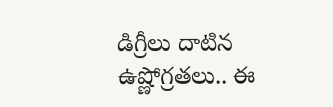డిగ్రీలు దాటిన ఉష్ణోగ్రతలు.. ఈ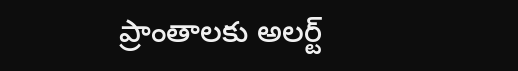ప్రాంతాలకు అలర్ట్